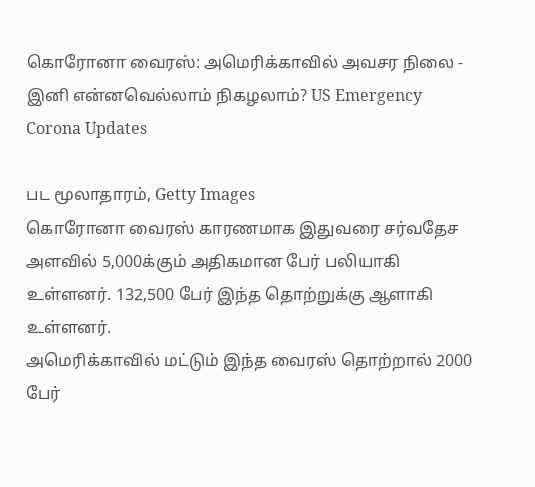கொரோனா வைரஸ்: அமெரிக்காவில் அவசர நிலை - இனி என்னவெல்லாம் நிகழலாம்? US Emergency Corona Updates

பட மூலாதாரம், Getty Images
கொரோனா வைரஸ் காரணமாக இதுவரை சர்வதேச அளவில் 5,000க்கும் அதிகமான பேர் பலியாகி உள்ளனர். 132,500 பேர் இந்த தொற்றுக்கு ஆளாகி உள்ளனர்.
அமெரிக்காவில் மட்டும் இந்த வைரஸ் தொற்றால் 2000 பேர்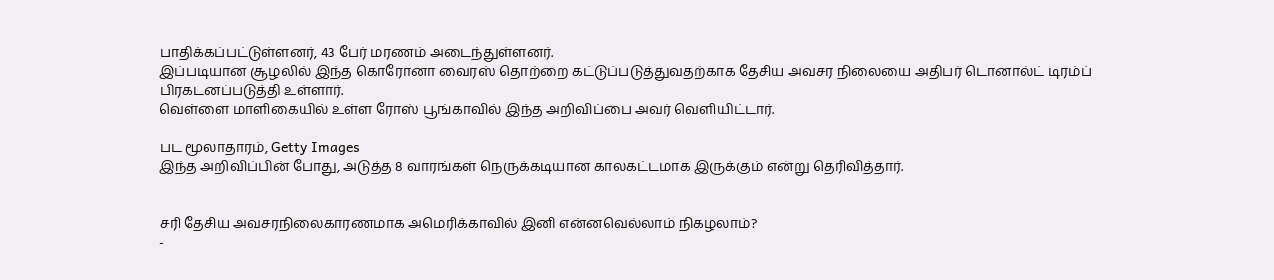பாதிக்கப்பட்டுள்ளனர், 43 பேர் மரணம் அடைந்துள்ளனர்.
இப்படியான சூழலில் இந்த கொரோனா வைரஸ் தொற்றை கட்டுப்படுத்துவதற்காக தேசிய அவசர நிலையை அதிபர் டொனால்ட் டிரம்ப் பிரகடனப்படுத்தி உள்ளார்.
வெள்ளை மாளிகையில் உள்ள ரோஸ் பூங்காவில் இந்த அறிவிப்பை அவர் வெளியிட்டார்.

பட மூலாதாரம், Getty Images
இந்த அறிவிப்பின் போது, அடுத்த 8 வாரங்கள் நெருக்கடியான காலகட்டமாக இருக்கும் என்று தெரிவித்தார்.


சரி தேசிய அவசரநிலைகாரணமாக அமெரிக்காவில் இனி என்னவெல்லாம் நிகழலாம்?
-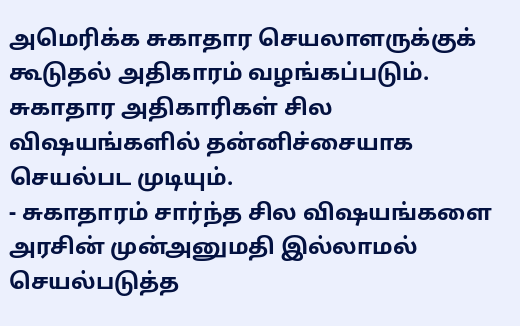அமெரிக்க சுகாதார செயலாளருக்குக் கூடுதல் அதிகாரம் வழங்கப்படும். சுகாதார அதிகாரிகள் சில விஷயங்களில் தன்னிச்சையாக செயல்பட முடியும்.
- சுகாதாரம் சார்ந்த சில விஷயங்களை அரசின் முன்அனுமதி இல்லாமல் செயல்படுத்த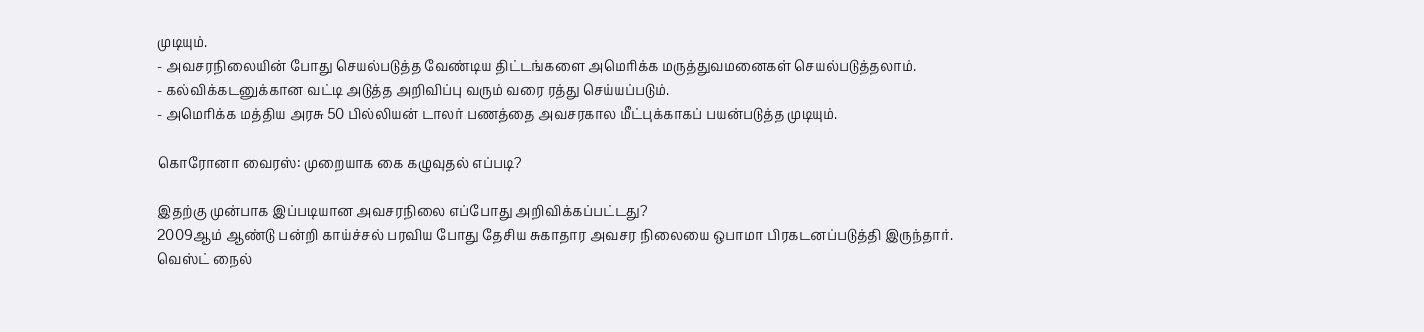முடியும்.
- அவசரநிலையின் போது செயல்படுத்த வேண்டிய திட்டங்களை அமெரிக்க மருத்துவமனைகள் செயல்படுத்தலாம்.
- கல்விக்கடனுக்கான வட்டி அடுத்த அறிவிப்பு வரும் வரை ரத்து செய்யப்படும்.
- அமெரிக்க மத்திய அரசு 50 பில்லியன் டாலர் பணத்தை அவசரகால மீட்புக்காகப் பயன்படுத்த முடியும்.

கொரோனா வைரஸ்: முறையாக கை கழுவுதல் எப்படி?

இதற்கு முன்பாக இப்படியான அவசரநிலை எப்போது அறிவிக்கப்பட்டது?
2009ஆம் ஆண்டு பன்றி காய்ச்சல் பரவிய போது தேசிய சுகாதார அவசர நிலையை ஒபாமா பிரகடனப்படுத்தி இருந்தார்.
வெஸ்ட் நைல்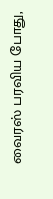வைரஸ் பரவிய போது,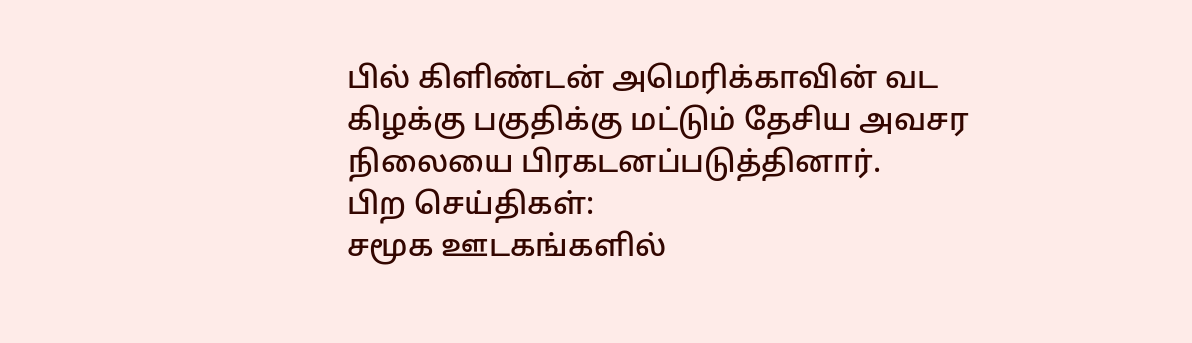பில் கிளிண்டன் அமெரிக்காவின் வட கிழக்கு பகுதிக்கு மட்டும் தேசிய அவசர நிலையை பிரகடனப்படுத்தினார்.
பிற செய்திகள்:
சமூக ஊடகங்களில்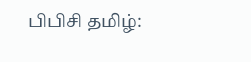பிபிசி தமிழ்: